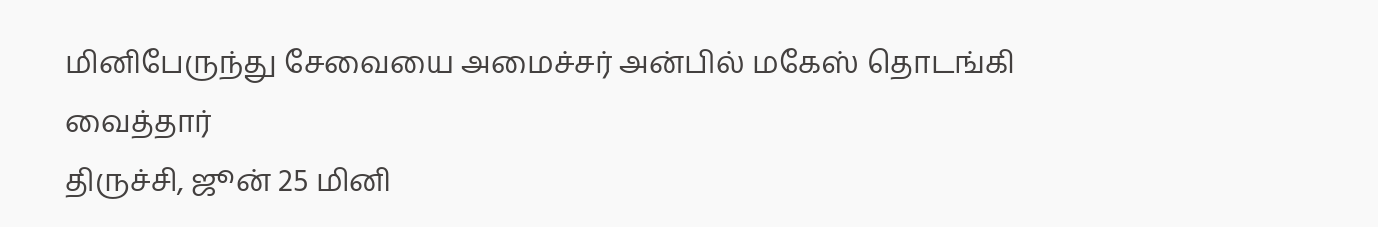மினிபேருந்து சேவையை அமைச்சர் அன்பில் மகேஸ் தொடங்கி வைத்தார்
திருச்சி, ஜூன் 25 மினி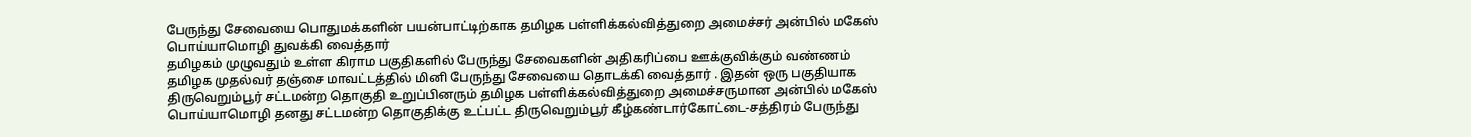பேருந்து சேவையை பொதுமக்களின் பயன்பாட்டிற்காக தமிழக பள்ளிக்கல்வித்துறை அமைச்சர் அன்பில் மகேஸ் பொய்யாமொழி துவக்கி வைத்தார்
தமிழகம் முழுவதும் உள்ள கிராம பகுதிகளில் பேருந்து சேவைகளின் அதிகரிப்பை ஊக்குவிக்கும் வண்ணம் தமிழக முதல்வர் தஞ்சை மாவட்டத்தில் மினி பேருந்து சேவையை தொடக்கி வைத்தார் . இதன் ஒரு பகுதியாக திருவெறும்பூர் சட்டமன்ற தொகுதி உறுப்பினரும் தமிழக பள்ளிக்கல்வித்துறை அமைச்சருமான அன்பில் மகேஸ் பொய்யாமொழி தனது சட்டமன்ற தொகுதிக்கு உட்பட்ட திருவெறும்பூர் கீழ்கண்டார்கோட்டை-சத்திரம் பேருந்து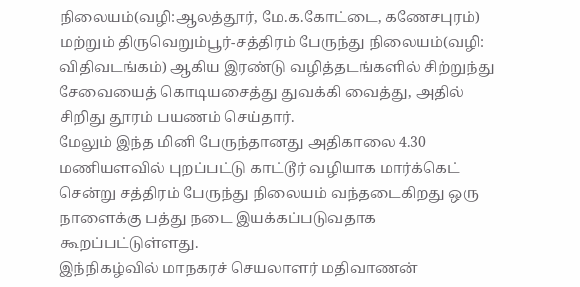நிலையம்(வழி:ஆலத்தூர், மே.க.கோட்டை, கணேசபுரம்) மற்றும் திருவெறும்பூர்-சத்திரம் பேருந்து நிலையம்(வழி: விதிவடங்கம்) ஆகிய இரண்டு வழித்தடங்களில் சிற்றுந்து சேவையைத் கொடியசைத்து துவக்கி வைத்து, அதில் சிறிது தூரம் பயணம் செய்தார்.
மேலும் இந்த மினி பேருந்தானது அதிகாலை 4.30 மணியளவில் புறப்பட்டு காட்டூர் வழியாக மார்க்கெட் சென்று சத்திரம் பேருந்து நிலையம் வந்தடைகிறது ஒரு நாளைக்கு பத்து நடை இயக்கப்படுவதாக கூறப்பட்டுள்ளது.
இந்நிகழ்வில் மாநகரச் செயலாளர் மதிவாணன்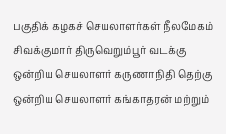பகுதிக் கழகச் செயலாளர்கள் நீலமேகம் சிவக்குமார் திருவெறும்பூர் வடக்கு ஒன்றிய செயலாளர் கருணாநிதி தெற்கு ஒன்றிய செயலாளர் கங்காதரன் மற்றும்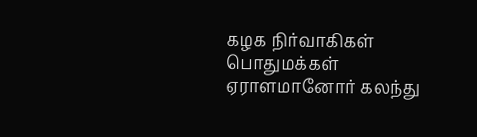கழக நிர்வாகிகள் பொதுமக்கள் ஏராளமானோர் கலந்து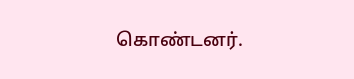கொண்டனர்.